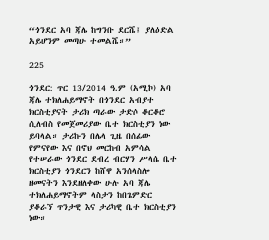“ጎንደር አባ ጃሌ ከግንቡ ደርሼ፤ ያለዕድል አይሆንም መጣሁ ተመልሼ።”

225

ጎንደር: ጥር 13/2014 ዓ.ም (አሚኮ) አባ ጃሌ ተክለሐይማኖት በጎንደር አብያተ ክርስቲያናት ታሪክ ጣራው ታድሶ ቆርቆሮ ሲለብስ የመጀመሪያው ቤተ ክርስቲያን ነው ይባላል። ታሪኩን በሌላ ጊዜ በሰፊው የምናየው እና በኖህ መርከብ አምሳል የተሠራው ጎንደር ደብረ ብርሃን ሥላሴ ቤተ ክርስቲያን ጎንደርን ከሸዋ አንሰላስሎ ዘመናትን እንደዘለቀው ሁሉ አባ ጃሌ ተክለሐይማኖትም ላስታን ከበጌምድር ያቆራኘ ጥንታዊ እና ታሪካዊ ቤተ ክርስቲያን ነው።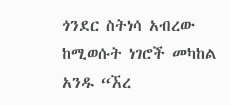ጎንደር ስትነሳ አብረው ከሚወሱት ነገሮች መካከል አንዱ “ኧረ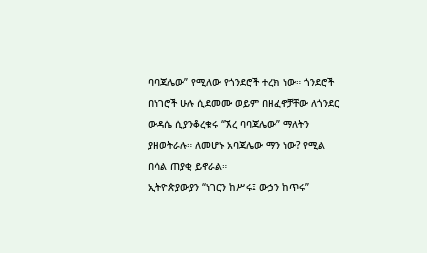ባባጃሌው” የሚለው የጎንደሮች ተረክ ነው። ጎንደሮች በነገሮች ሁሉ ሲደመሙ ወይም በዘፈኖቻቸው ለጎንደር ውዳሴ ሲያንቆረቁሩ “ኧረ ባባጃሌው” ማለትን ያዘወትራሉ። ለመሆኑ አባጃሌው ማን ነው? የሚል በሳል ጠያቂ ይኖራል።
ኢትዮጵያውያን “ነገርን ከሥሩ፤ ውኃን ከጥሩ”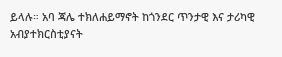ይላሉ። አባ ጃሌ ተክለሐይማኖት ከጎንደር ጥንታዊ እና ታሪካዊ አብያተክርስቲያናት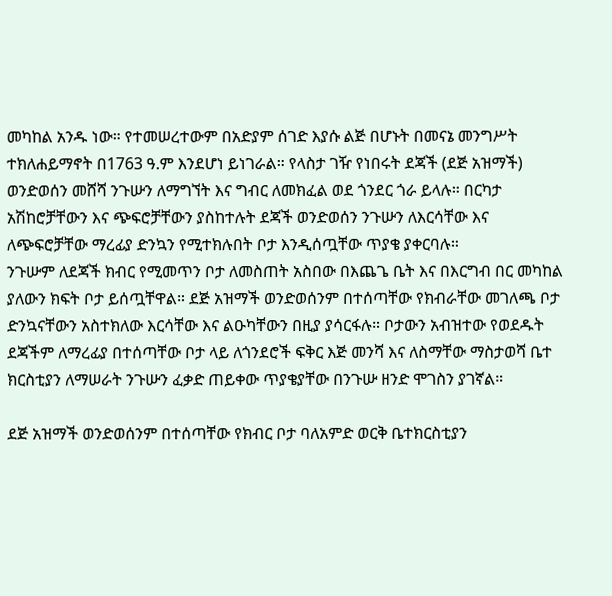መካከል አንዱ ነው። የተመሠረተውም በአድያም ሰገድ እያሱ ልጅ በሆኑት በመናኔ መንግሥት ተክለሐይማኖት በ1763 ዓ.ም እንደሆነ ይነገራል። የላስታ ገዥ የነበሩት ደጃች (ደጅ አዝማች) ወንድወሰን መሸሻ ንጉሡን ለማግኘት እና ግብር ለመክፈል ወደ ጎንደር ጎራ ይላሉ። በርካታ አሽከሮቻቸውን እና ጭፍሮቻቸውን ያስከተሉት ደጃች ወንድወሰን ንጉሡን ለእርሳቸው እና ለጭፍሮቻቸው ማረፊያ ድንኳን የሚተክሉበት ቦታ እንዲሰጧቸው ጥያቄ ያቀርባሉ።
ንጉሡም ለደጃች ክብር የሚመጥን ቦታ ለመስጠት አስበው በእጨጌ ቤት እና በእርግብ በር መካከል ያለውን ክፍት ቦታ ይሰጧቸዋል። ደጅ አዝማች ወንድወሰንም በተሰጣቸው የክብራቸው መገለጫ ቦታ ድንኳናቸውን አስተክለው እርሳቸው እና ልዑካቸውን በዚያ ያሳርፋሉ። ቦታውን አብዝተው የወደዱት ደጃችም ለማረፊያ በተሰጣቸው ቦታ ላይ ለጎንደሮች ፍቅር እጅ መንሻ እና ለስማቸው ማስታወሻ ቤተ ክርስቲያን ለማሠራት ንጉሡን ፈቃድ ጠይቀው ጥያቄያቸው በንጉሡ ዘንድ ሞገስን ያገኛል።

ደጅ አዝማች ወንድወሰንም በተሰጣቸው የክብር ቦታ ባለአምድ ወርቅ ቤተክርስቲያን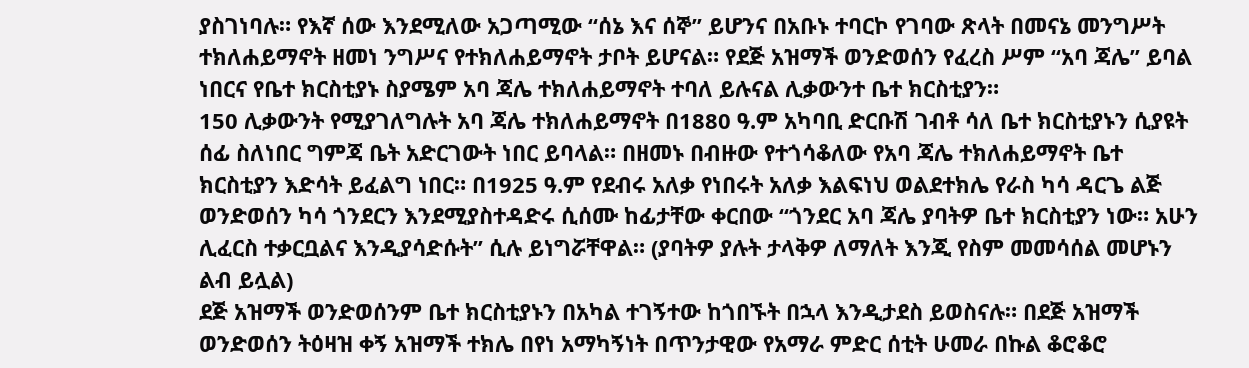ያስገነባሉ። የእኛ ሰው እንደሚለው አጋጣሚው “ሰኔ እና ሰኞ” ይሆንና በአቡኑ ተባርኮ የገባው ጽላት በመናኔ መንግሥት ተክለሐይማኖት ዘመነ ንግሥና የተክለሐይማኖት ታቦት ይሆናል። የደጅ አዝማች ወንድወሰን የፈረስ ሥም “አባ ጃሌ” ይባል ነበርና የቤተ ክርስቲያኑ ስያሜም አባ ጃሌ ተክለሐይማኖት ተባለ ይሉናል ሊቃውንተ ቤተ ክርስቲያን።
150 ሊቃውንት የሚያገለግሉት አባ ጃሌ ተክለሐይማኖት በ1880 ዓ.ም አካባቢ ድርቡሽ ገብቶ ሳለ ቤተ ክርስቲያኑን ሲያዩት ሰፊ ስለነበር ግምጃ ቤት አድርገውት ነበር ይባላል። በዘመኑ በብዙው የተጎሳቆለው የአባ ጃሌ ተክለሐይማኖት ቤተ ክርስቲያን እድሳት ይፈልግ ነበር። በ1925 ዓ.ም የደብሩ አለቃ የነበሩት አለቃ እልፍነህ ወልደተክሌ የራስ ካሳ ዳርጌ ልጅ ወንድወሰን ካሳ ጎንደርን እንደሚያስተዳድሩ ሲሰሙ ከፊታቸው ቀርበው “ጎንደር አባ ጃሌ ያባትዎ ቤተ ክርስቲያን ነው። አሁን ሊፈርስ ተቃርቧልና እንዲያሳድሱት” ሲሉ ይነግሯቸዋል። (ያባትዎ ያሉት ታላቅዎ ለማለት እንጂ የስም መመሳሰል መሆኑን ልብ ይሏል)
ደጅ አዝማች ወንድወሰንም ቤተ ክርስቲያኑን በአካል ተገኝተው ከጎበኙት በኋላ እንዲታደስ ይወስናሉ። በደጅ አዝማች ወንድወሰን ትዕዛዝ ቀኝ አዝማች ተክሌ በየነ አማካኝነት በጥንታዊው የአማራ ምድር ሰቲት ሁመራ በኩል ቆሮቆሮ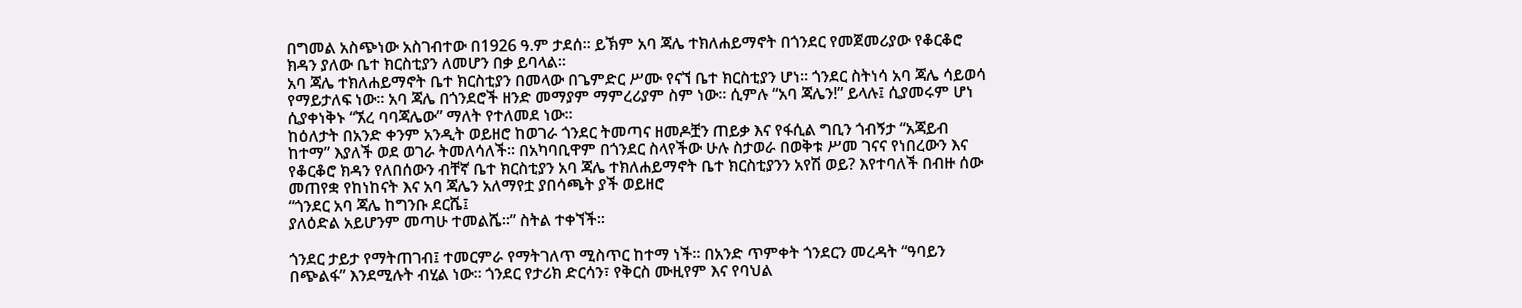በግመል አስጭነው አስገብተው በ1926 ዓ.ም ታደሰ። ይኽም አባ ጃሌ ተክለሐይማኖት በጎንደር የመጀመሪያው የቆርቆሮ ክዳን ያለው ቤተ ክርስቲያን ለመሆን በቃ ይባላል።
አባ ጃሌ ተክለሐይማኖት ቤተ ክርስቲያን በመላው በጌምድር ሥሙ የናኘ ቤተ ክርስቲያን ሆነ። ጎንደር ስትነሳ አባ ጃሌ ሳይወሳ የማይታለፍ ነው። አባ ጃሌ በጎንደሮች ዘንድ መማያም ማምረሪያም ስም ነው። ሲምሉ “አባ ጃሌን!” ይላሉ፤ ሲያመሩም ሆነ ሲያቀነቅኑ “ኧረ ባባጃሌው” ማለት የተለመደ ነው።
ከዕለታት በአንድ ቀንም አንዲት ወይዘሮ ከወገራ ጎንደር ትመጣና ዘመዶቿን ጠይቃ እና የፋሲል ግቢን ጎብኝታ “አጃይብ ከተማ” እያለች ወደ ወገራ ትመለሳለች። በአካባቢዋም በጎንደር ስላየችው ሁሉ ስታወራ በወቅቱ ሥመ ገናና የነበረውን እና የቆርቆሮ ክዳን የለበሰውን ብቸኛ ቤተ ክርስቲያን አባ ጃሌ ተክለሐይማኖት ቤተ ክርስቲያንን አየሽ ወይ? እየተባለች በብዙ ሰው መጠየቋ የከነከናት እና አባ ጃሌን አለማየቷ ያበሳጫት ያች ወይዘሮ
“ጎንደር አባ ጃሌ ከግንቡ ደርሼ፤
ያለዕድል አይሆንም መጣሁ ተመልሼ።” ስትል ተቀኘች፡፡

ጎንደር ታይታ የማትጠገብ፤ ተመርምራ የማትገለጥ ሚስጥር ከተማ ነች። በአንድ ጥምቀት ጎንደርን መረዳት “ዓባይን በጭልፋ” እንደሚሉት ብሂል ነው። ጎንደር የታሪክ ድርሳን፣ የቅርስ ሙዚየም እና የባህል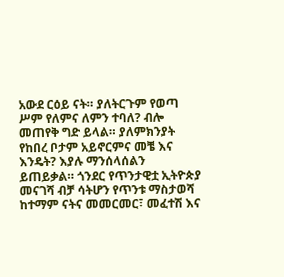አውደ ርዕይ ናት። ያለትርጉም የወጣ ሥም የለምና ለምን ተባለ? ብሎ መጠየቅ ግድ ይላል። ያለምክንያት የከበረ ቦታም አይኖርምና መቼ እና እንዴት? እያሉ ማንሰላሰልን ይጠይቃል። ጎንደር የጥንታዊቷ ኢትዮጵያ መናገሻ ብቻ ሳትሆን የጥንቱ ማስታወሻ ከተማም ናትና መመርመር፣ መፈተሽ እና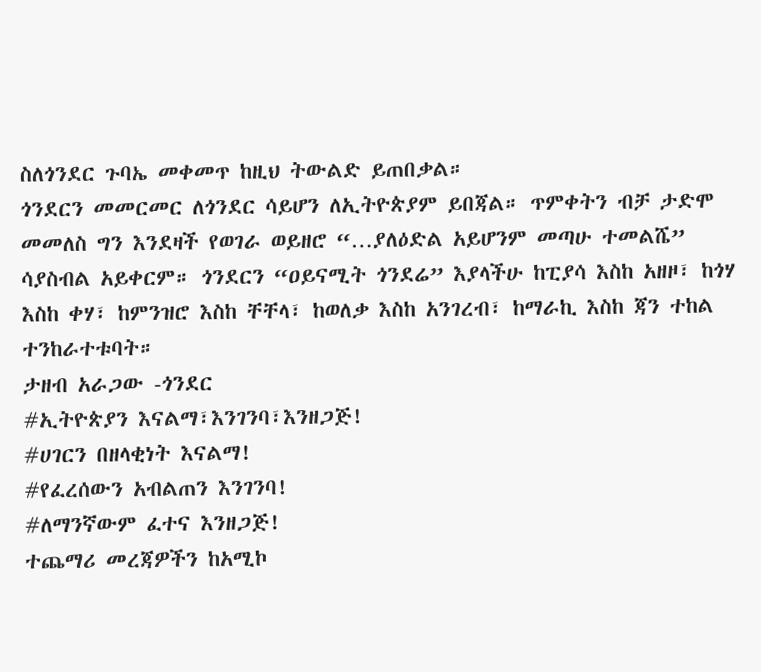ስለጎንደር ጉባኤ መቀመጥ ከዚህ ትውልድ ይጠበቃል።
ጎንደርን መመርመር ለጎንደር ሳይሆን ለኢትዮጵያም ይበጃል። ጥምቀትን ብቻ ታድሞ መመለስ ግን እንደዛች የወገራ ወይዘሮ “…ያለዕድል አይሆንም መጣሁ ተመልሼ” ሳያስብል አይቀርም። ጎንደርን “ዐይናሚት ጎንደሬ” እያላችሁ ከፒያሳ እስከ አዘዞ፣ ከጎሃ እስከ ቀሃ፣ ከምንዝሮ እስከ ቸቸላ፣ ከወለቃ እስከ አንገረብ፣ ከማራኪ እስከ ጃን ተከል ተንከራተቱባት።
ታዘብ አራጋው -ጎንደር
#ኢትዮጵያን እናልማ፣እንገንባ፣እንዘጋጅ!
#ሀገርን በዘላቂነት እናልማ!
#የፈረሰውን አብልጠን እንገንባ!
#ለማንኛውም ፈተና እንዘጋጅ!
ተጨማሪ መረጃዎችን ከአሚኮ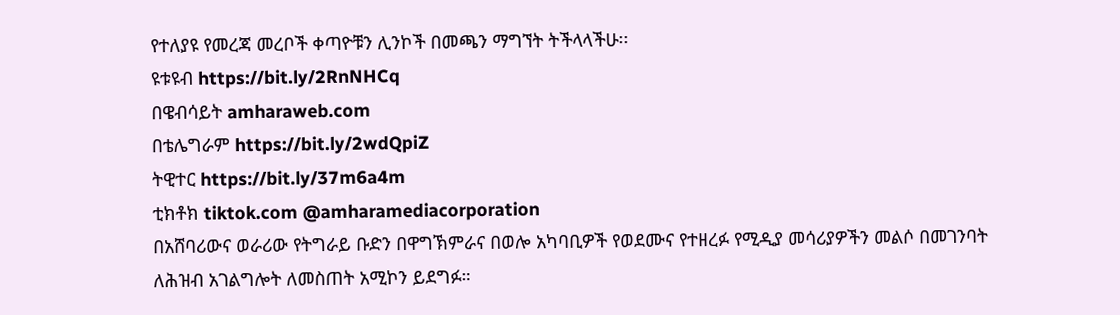የተለያዩ የመረጃ መረቦች ቀጣዮቹን ሊንኮች በመጫን ማግኘት ትችላላችሁ፡፡
ዩቱዩብ https://bit.ly/2RnNHCq
በዌብሳይት amharaweb.com
በቴሌግራም https://bit.ly/2wdQpiZ
ትዊተር https://bit.ly/37m6a4m
ቲክቶክ tiktok.com @amharamediacorporation
በአሸባሪውና ወራሪው የትግራይ ቡድን በዋግኽምራና በወሎ አካባቢዎች የወደሙና የተዘረፉ የሚዲያ መሳሪያዎችን መልሶ በመገንባት ለሕዝብ አገልግሎት ለመስጠት አሚኮን ይደግፉ።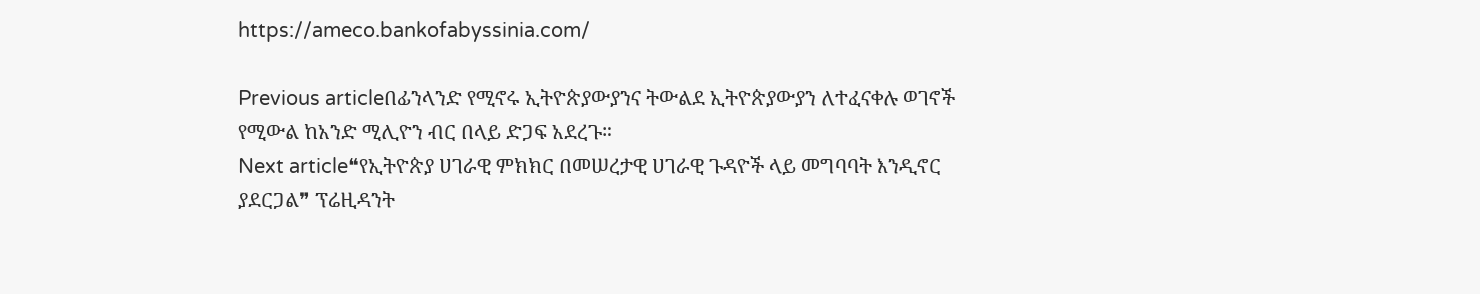https://ameco.bankofabyssinia.com/

Previous articleበፊንላንድ የሚኖሩ ኢትዮጵያውያንና ትውልደ ኢትዮጵያውያን ለተፈናቀሉ ወገኖች የሚውል ከአንድ ሚሊዮን ብር በላይ ድጋፍ አደረጉ።
Next article❝የኢትዮጵያ ሀገራዊ ምክክር በመሠረታዊ ሀገራዊ ጉዳዮች ላይ መግባባት እንዲኖር ያደርጋል❞ ፕሬዚዳንት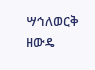ሣኅለወርቅ ዘውዴ